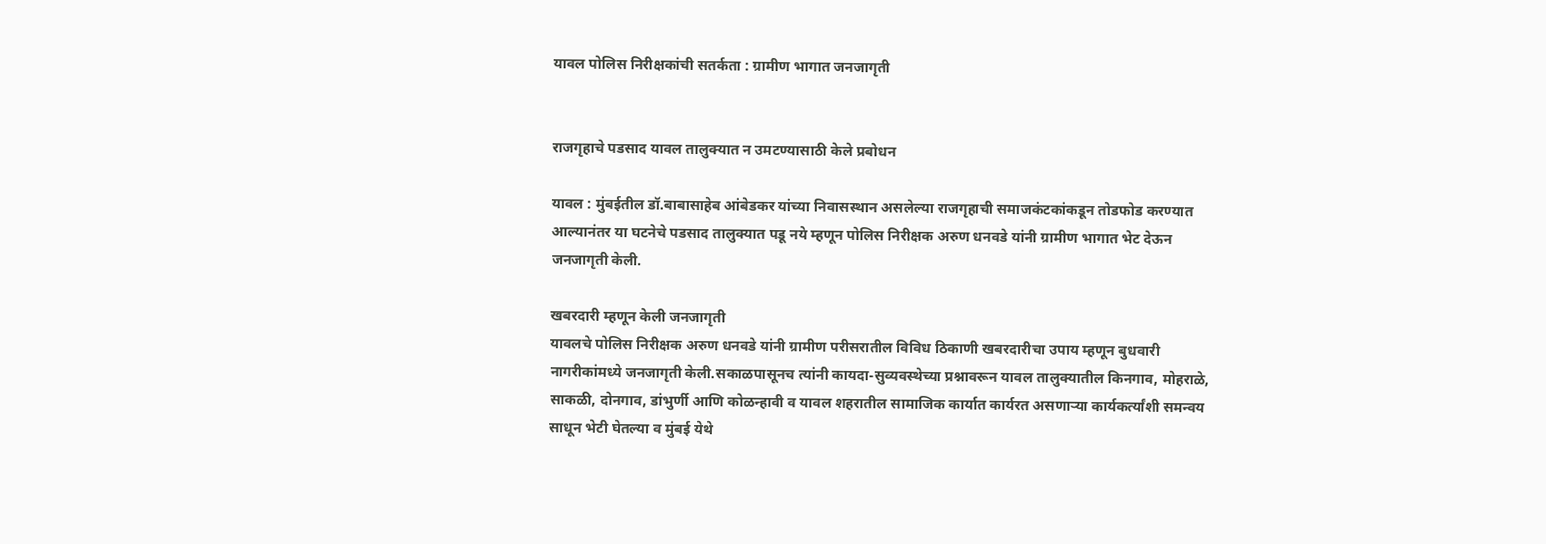यावल पोलिस निरीक्षकांची सतर्कता : ग्रामीण भागात जनजागृती


राजगृहाचे पडसाद यावल तालुक्यात न उमटण्यासाठी केले प्रबोधन

यावल : मुंबईतील डॉ.बाबासाहेब आंबेडकर यांच्या निवासस्थान असलेल्या राजगृहाची समाजकंटकांकडून तोडफोड करण्यात आल्यानंतर या घटनेचे पडसाद तालुक्यात पडू नये म्हणून पोलिस निरीक्षक अरुण धनवडे यांनी ग्रामीण भागात भेट देऊन जनजागृती केली.

खबरदारी म्हणून केली जनजागृती
यावलचे पोलिस निरीक्षक अरुण धनवडे यांनी ग्रामीण परीसरातील विविध ठिकाणी खबरदारीचा उपाय म्हणून बुधवारी नागरीकांमध्ये जनजागृती केली.सकाळपासूनच त्यांनी कायदा-सुव्यवस्थेच्या प्रश्नावरून यावल तालुक्यातील किनगाव, मोहराळे, साकळी, दोनगाव, डांभुर्णी आणि कोळन्हावी व यावल शहरातील सामाजिक कार्यात कार्यरत असणार्‍या कार्यकर्त्यांशी समन्वय साधून भेटी घेतल्या व मुंबई येथे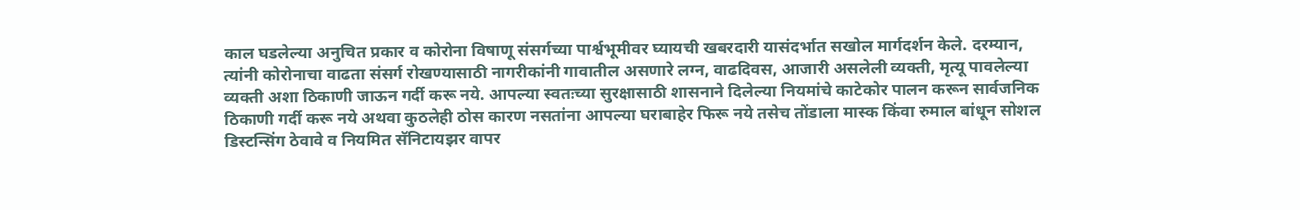काल घडलेल्या अनुचित प्रकार व कोरोना विषाणू संसर्गच्या पार्श्वभूमीवर घ्यायची खबरदारी यासंदर्भात सखोल मार्गदर्शन केले. दरम्यान, त्यांनी कोरोनाचा वाढता संसर्ग रोखण्यासाठी नागरीकांनी गावातील असणारे लग्न, वाढदिवस, आजारी असलेली व्यक्ती, मृत्यू पावलेल्या व्यक्ती अशा ठिकाणी जाऊन गर्दी करू नये. आपल्या स्वतःच्या सुरक्षासाठी शासनाने दिलेल्या नियमांचे काटेकोर पालन करून सार्वजनिक ठिकाणी गर्दी करू नये अथवा कुठलेही ठोस कारण नसतांना आपल्या घराबाहेर फिरू नये तसेच तोंडाला मास्क किंवा रुमाल बांधून सोशल डिस्टन्सिंग ठेवावे व नियमित सॅनिटायझर वापर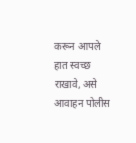करून आपले हात स्वच्छ राखावे, असे आवाहन पोलीस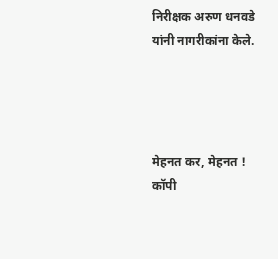निरीक्षक अरुण धनवडे यांनी नागरीकांना केले.




मेहनत कर, मेहनत ! कॉपी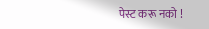पेस्ट करू नको !